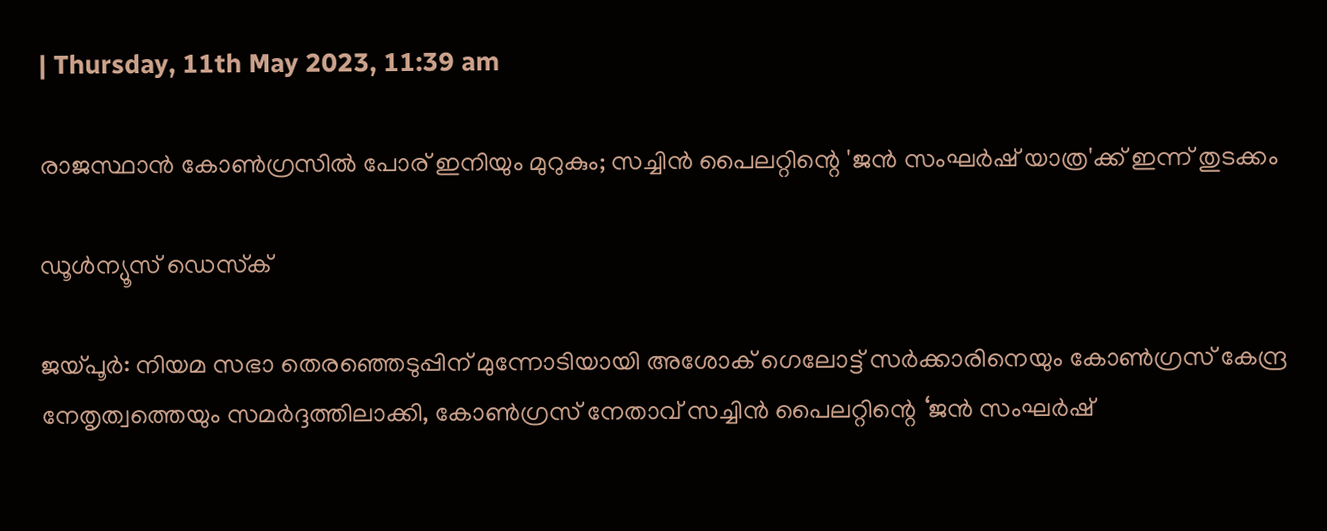| Thursday, 11th May 2023, 11:39 am

രാജസ്ഥാന്‍ കോണ്‍ഗ്രസില്‍ പോര് ഇനിയും മുറുകും; സച്ചിന്‍ പൈലറ്റിന്റെ 'ജന്‍ സംഘര്‍ഷ് യാത്ര'ക്ക് ഇന്ന് തുടക്കം

ഡൂള്‍ന്യൂസ് ഡെസ്‌ക്

ജയ്പൂര്‍: നിയമ സഭാ തെരഞ്ഞെടുപ്പിന് മുന്നോടിയായി അശോക് ഗെലോട്ട് സര്‍ക്കാരിനെയും കോണ്‍ഗ്രസ് കേന്ദ്ര നേതൃത്വത്തെയും സമര്‍ദ്ദത്തിലാക്കി, കോണ്‍ഗ്രസ് നേതാവ് സച്ചിന്‍ പൈലറ്റിന്റെ ‘ജന്‍ സംഘര്‍ഷ്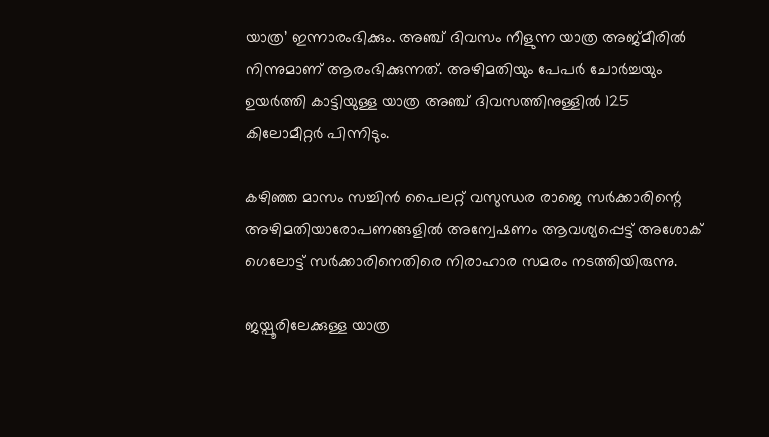യാത്ര’ ഇന്നാരംഭിക്കും. അഞ്ച് ദിവസം നീളുന്ന യാത്ര അജ്മീരില്‍ നിന്നുമാണ് ആരംഭിക്കുന്നത്. അഴിമതിയും പേപര്‍ ചോര്‍ച്ചയും ഉയര്‍ത്തി കാട്ടിയുള്ള യാത്ര അഞ്ച് ദിവസത്തിനുള്ളില്‍ 125 കിലോമീറ്റര്‍ പിന്നിടും.

കഴിഞ്ഞ മാസം സച്ചിന്‍ പൈലറ്റ് വസുന്ധര രാജെ സര്‍ക്കാരിന്റെ അഴിമതിയാരോപണങ്ങളില്‍ അന്വേഷണം ആവശ്യപ്പെട്ട് അശോക് ഗെലോട്ട് സര്‍ക്കാരിനെതിരെ നിരാഹാര സമരം നടത്തിയിരുന്നു.

ജയ്പൂരിലേക്കുള്ള യാത്ര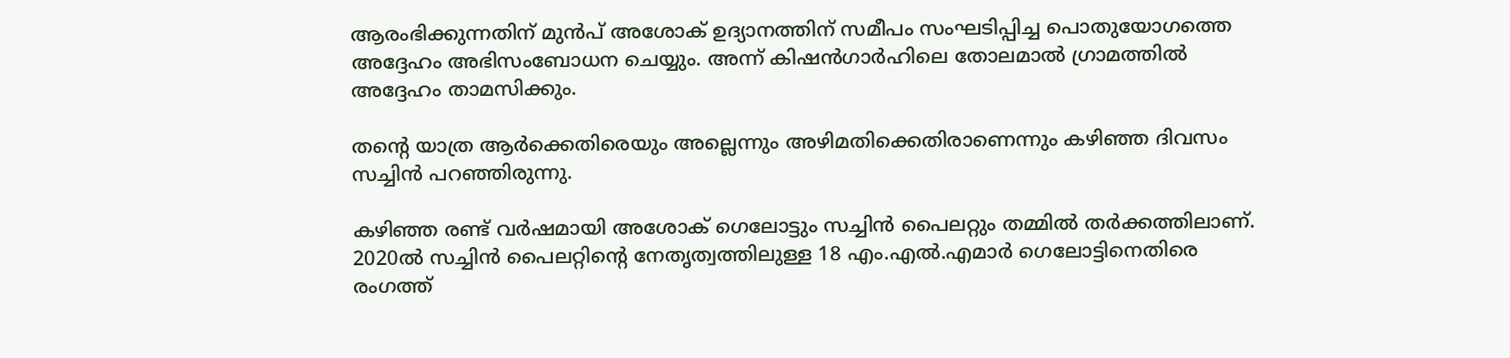ആരംഭിക്കുന്നതിന് മുന്‍പ് അശോക് ഉദ്യാനത്തിന് സമീപം സംഘടിപ്പിച്ച പൊതുയോഗത്തെ അദ്ദേഹം അഭിസംബോധന ചെയ്യും. അന്ന് കിഷന്‍ഗാര്‍ഹിലെ തോലമാല്‍ ഗ്രാമത്തില്‍ അദ്ദേഹം താമസിക്കും.

തന്റെ യാത്ര ആര്‍ക്കെതിരെയും അല്ലെന്നും അഴിമതിക്കെതിരാണെന്നും കഴിഞ്ഞ ദിവസം സച്ചിന്‍ പറഞ്ഞിരുന്നു.

കഴിഞ്ഞ രണ്ട് വര്‍ഷമായി അശോക് ഗെലോട്ടും സച്ചിന്‍ പൈലറ്റും തമ്മില്‍ തര്‍ക്കത്തിലാണ്. 2020ല്‍ സച്ചിന്‍ പൈലറ്റിന്റെ നേതൃത്വത്തിലുള്ള 18 എം.എല്‍.എമാര്‍ ഗെലോട്ടിനെതിരെ രംഗത്ത്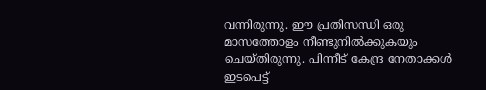വന്നിരുന്നു. ഈ പ്രതിസന്ധി ഒരു മാസത്തോളം നീണ്ടുനില്‍ക്കുകയും ചെയ്തിരുന്നു. പിന്നീട് കേന്ദ്ര നേതാക്കള്‍ ഇടപെട്ട്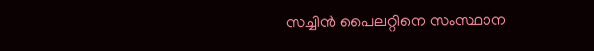സച്ചിന്‍ പൈലറ്റിനെ സംസ്ഥാന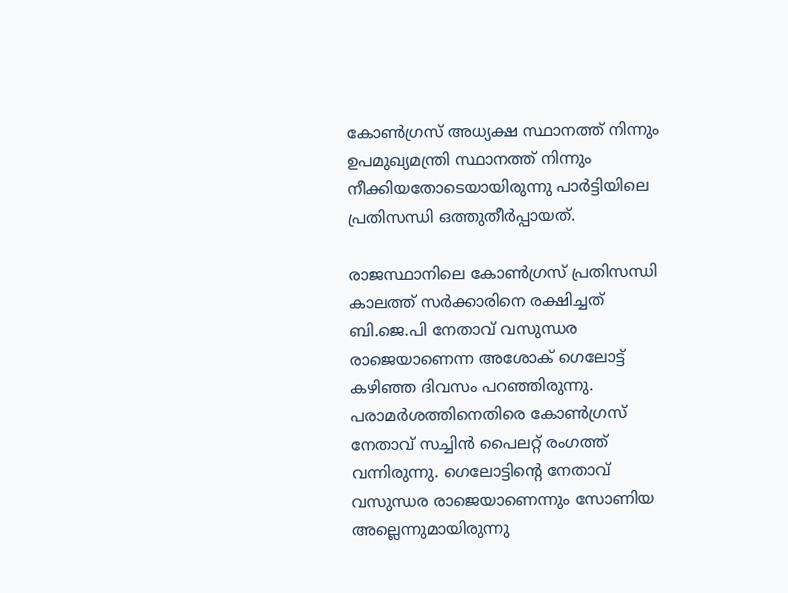കോണ്‍ഗ്രസ് അധ്യക്ഷ സ്ഥാനത്ത് നിന്നും ഉപമുഖ്യമന്ത്രി സ്ഥാനത്ത് നിന്നും നീക്കിയതോടെയായിരുന്നു പാര്‍ട്ടിയിലെ പ്രതിസന്ധി ഒത്തുതീര്‍പ്പായത്.

രാജസ്ഥാനിലെ കോണ്‍ഗ്രസ് പ്രതിസന്ധി കാലത്ത് സര്‍ക്കാരിനെ രക്ഷിച്ചത് ബി.ജെ.പി നേതാവ് വസുന്ധര രാജെയാണെന്ന അശോക് ഗെലോട്ട് കഴിഞ്ഞ ദിവസം പറഞ്ഞിരുന്നു. പരാമര്‍ശത്തിനെതിരെ കോണ്‍ഗ്രസ് നേതാവ് സച്ചിന്‍ പൈലറ്റ് രംഗത്ത് വന്നിരുന്നു. ഗെലോട്ടിന്റെ നേതാവ് വസുന്ധര രാജെയാണെന്നും സോണിയ അല്ലെന്നുമായിരുന്നു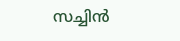സച്ചിന്‍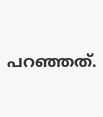പറഞ്ഞത്.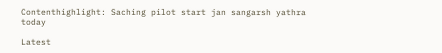Contenthighlight: Saching pilot start jan sangarsh yathra today

Latest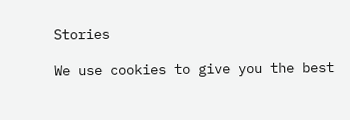Stories

We use cookies to give you the best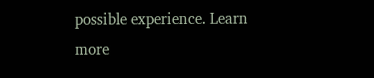possible experience. Learn more